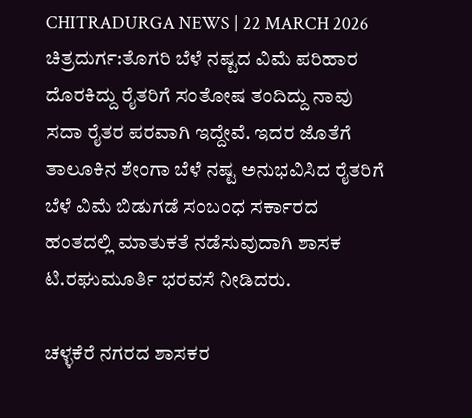CHITRADURGA NEWS | 22 MARCH 2026
ಚಿತ್ರದುರ್ಗ:ತೊಗರಿ ಬೆಳೆ ನಷ್ಟದ ವಿಮೆ ಪರಿಹಾರ ದೊರಕಿದ್ದು ರೈತರಿಗೆ ಸಂತೋಷ ತಂದಿದ್ದು ನಾವು ಸದಾ ರೈತರ ಪರವಾಗಿ ಇದ್ದೇವೆ. ಇದರ ಜೊತೆಗೆ ತಾಲೂಕಿನ ಶೇಂಗಾ ಬೆಳೆ ನಷ್ಟ ಅನುಭವಿಸಿದ ರೈತರಿಗೆ ಬೆಳೆ ವಿಮೆ ಬಿಡುಗಡೆ ಸಂಬಂಧ ಸರ್ಕಾರದ ಹಂತದಲ್ಲಿ ಮಾತುಕತೆ ನಡೆಸುವುದಾಗಿ ಶಾಸಕ ಟಿ.ರಘುಮೂರ್ತಿ ಭರವಸೆ ನೀಡಿದರು.

ಚಳ್ಳಕೆರೆ ನಗರದ ಶಾಸಕರ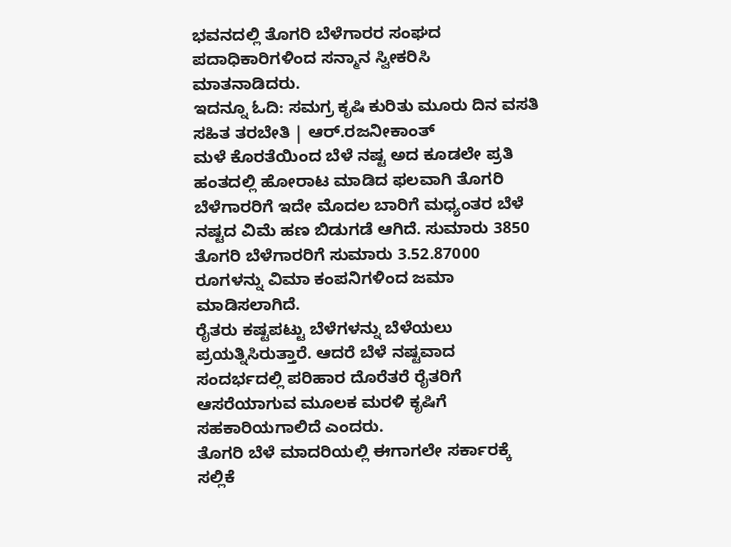ಭವನದಲ್ಲಿ ತೊಗರಿ ಬೆಳೆಗಾರರ ಸಂಘದ ಪದಾಧಿಕಾರಿಗಳಿಂದ ಸನ್ಮಾನ ಸ್ವೀಕರಿಸಿ ಮಾತನಾಡಿದರು.
ಇದನ್ನೂ ಓದಿ: ಸಮಗ್ರ ಕೃಷಿ ಕುರಿತು ಮೂರು ದಿನ ವಸತಿ ಸಹಿತ ತರಬೇತಿ | ಆರ್.ರಜನೀಕಾಂತ್
ಮಳೆ ಕೊರತೆಯಿಂದ ಬೆಳೆ ನಷ್ಟ ಅದ ಕೂಡಲೇ ಪ್ರತಿ ಹಂತದಲ್ಲಿ ಹೋರಾಟ ಮಾಡಿದ ಫಲವಾಗಿ ತೊಗರಿ ಬೆಳೆಗಾರರಿಗೆ ಇದೇ ಮೊದಲ ಬಾರಿಗೆ ಮಧ್ಯಂತರ ಬೆಳೆ ನಷ್ಟದ ವಿಮೆ ಹಣ ಬಿಡುಗಡೆ ಆಗಿದೆ. ಸುಮಾರು 3850 ತೊಗರಿ ಬೆಳೆಗಾರರಿಗೆ ಸುಮಾರು 3.52.87000 ರೂಗಳನ್ನು ವಿಮಾ ಕಂಪನಿಗಳಿಂದ ಜಮಾ ಮಾಡಿಸಲಾಗಿದೆ.
ರೈತರು ಕಷ್ಟಪಟ್ಟು ಬೆಳೆಗಳನ್ನು ಬೆಳೆಯಲು ಪ್ರಯತ್ನಿಸಿರುತ್ತಾರೆ. ಆದರೆ ಬೆಳೆ ನಷ್ಟವಾದ ಸಂದರ್ಭದಲ್ಲಿ ಪರಿಹಾರ ದೊರೆತರೆ ರೈತರಿಗೆ ಆಸರೆಯಾಗುವ ಮೂಲಕ ಮರಳಿ ಕೃಷಿಗೆ ಸಹಕಾರಿಯಗಾಲಿದೆ ಎಂದರು.
ತೊಗರಿ ಬೆಳೆ ಮಾದರಿಯಲ್ಲಿ ಈಗಾಗಲೇ ಸರ್ಕಾರಕ್ಕೆ ಸಲ್ಲಿಕೆ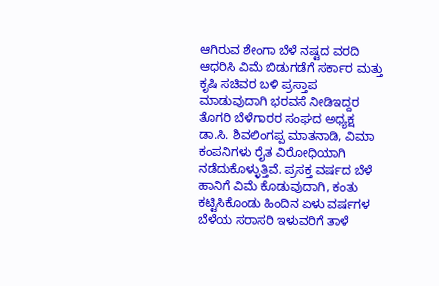ಆಗಿರುವ ಶೇಂಗಾ ಬೆಳೆ ನಷ್ಟದ ವರದಿ ಆಧರಿಸಿ ವಿಮೆ ಬಿಡುಗಡೆಗೆ ಸರ್ಕಾರ ಮತ್ತು ಕೃಷಿ ಸಚಿವರ ಬಳಿ ಪ್ರಸ್ತಾಪ ಮಾಡುವುದಾಗಿ ಭರವಸೆ ನೀಡಿಇದ್ದರ
ತೊಗರಿ ಬೆಳೆಗಾರರ ಸಂಘದ ಅಧ್ಯಕ್ಷ ಡಾ.ಸಿ. ಶಿವಲಿಂಗಪ್ಪ ಮಾತನಾಡಿ, ವಿಮಾ ಕಂಪನಿಗಳು ರೈತ ವಿರೋಧಿಯಾಗಿ ನಡೆದುಕೊಳ್ಳುತ್ತಿವೆ. ಪ್ರಸಕ್ತ ವರ್ಷದ ಬೆಳೆ ಹಾನಿಗೆ ವಿಮೆ ಕೊಡುವುದಾಗಿ, ಕಂತು ಕಟ್ಟಿಸಿಕೊಂಡು ಹಿಂದಿನ ಏಳು ವರ್ಷಗಳ ಬೆಳೆಯ ಸರಾಸರಿ ಇಳುವರಿಗೆ ತಾಳೆ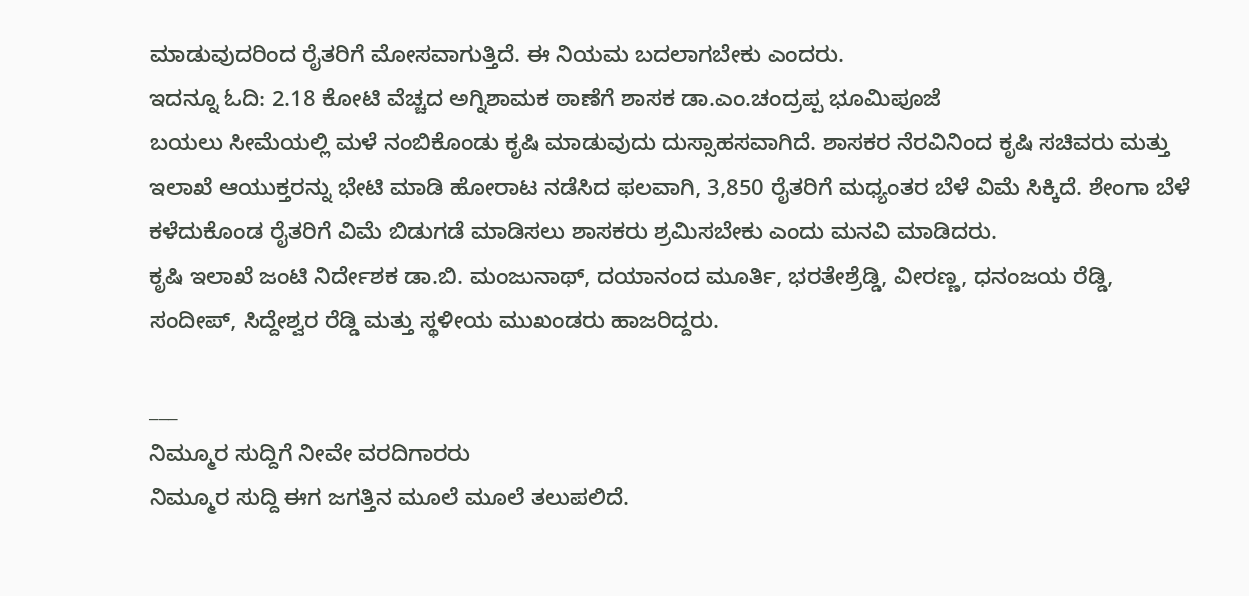ಮಾಡುವುದರಿಂದ ರೈತರಿಗೆ ಮೋಸವಾಗುತ್ತಿದೆ. ಈ ನಿಯಮ ಬದಲಾಗಬೇಕು ಎಂದರು.
ಇದನ್ನೂ ಓದಿ: 2.18 ಕೋಟಿ ವೆಚ್ಚದ ಅಗ್ನಿಶಾಮಕ ಠಾಣೆಗೆ ಶಾಸಕ ಡಾ.ಎಂ.ಚಂದ್ರಪ್ಪ ಭೂಮಿಪೂಜೆ
ಬಯಲು ಸೀಮೆಯಲ್ಲಿ ಮಳೆ ನಂಬಿಕೊಂಡು ಕೃಷಿ ಮಾಡುವುದು ದುಸ್ಸಾಹಸವಾಗಿದೆ. ಶಾಸಕರ ನೆರವಿನಿಂದ ಕೃಷಿ ಸಚಿವರು ಮತ್ತು ಇಲಾಖೆ ಆಯುಕ್ತರನ್ನು ಭೇಟಿ ಮಾಡಿ ಹೋರಾಟ ನಡೆಸಿದ ಫಲವಾಗಿ, 3,850 ರೈತರಿಗೆ ಮಧ್ಯಂತರ ಬೆಳೆ ವಿಮೆ ಸಿಕ್ಕಿದೆ. ಶೇಂಗಾ ಬೆಳೆ ಕಳೆದುಕೊಂಡ ರೈತರಿಗೆ ವಿಮೆ ಬಿಡುಗಡೆ ಮಾಡಿಸಲು ಶಾಸಕರು ಶ್ರಮಿಸಬೇಕು ಎಂದು ಮನವಿ ಮಾಡಿದರು.
ಕೃಷಿ ಇಲಾಖೆ ಜಂಟಿ ನಿರ್ದೇಶಕ ಡಾ.ಬಿ. ಮಂಜುನಾಥ್, ದಯಾನಂದ ಮೂರ್ತಿ, ಭರತೇಶ್ರೆಡ್ಡಿ, ವೀರಣ್ಣ, ಧನಂಜಯ ರೆಡ್ಡಿ, ಸಂದೀಪ್, ಸಿದ್ದೇಶ್ವರ ರೆಡ್ಡಿ ಮತ್ತು ಸ್ಥಳೀಯ ಮುಖಂಡರು ಹಾಜರಿದ್ದರು.

___
ನಿಮ್ಮೂರ ಸುದ್ದಿಗೆ ನೀವೇ ವರದಿಗಾರರು
ನಿಮ್ಮೂರ ಸುದ್ದಿ ಈಗ ಜಗತ್ತಿನ ಮೂಲೆ ಮೂಲೆ ತಲುಪಲಿದೆ.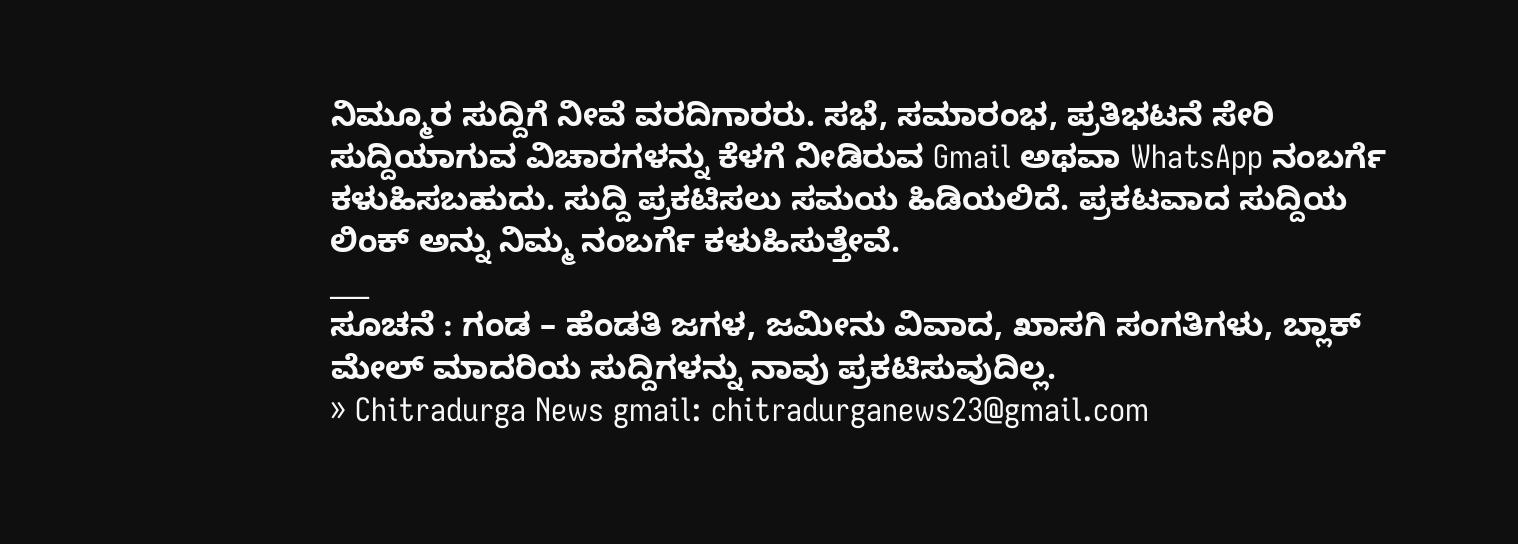ನಿಮ್ಮೂರ ಸುದ್ದಿಗೆ ನೀವೆ ವರದಿಗಾರರು. ಸಭೆ, ಸಮಾರಂಭ, ಪ್ರತಿಭಟನೆ ಸೇರಿ ಸುದ್ದಿಯಾಗುವ ವಿಚಾರಗಳನ್ನು ಕೆಳಗೆ ನೀಡಿರುವ Gmail ಅಥವಾ WhatsApp ನಂಬರ್ಗೆ ಕಳುಹಿಸಬಹುದು. ಸುದ್ದಿ ಪ್ರಕಟಿಸಲು ಸಮಯ ಹಿಡಿಯಲಿದೆ. ಪ್ರಕಟವಾದ ಸುದ್ದಿಯ ಲಿಂಕ್ ಅನ್ನು ನಿಮ್ಮ ನಂಬರ್ಗೆ ಕಳುಹಿಸುತ್ತೇವೆ.
___
ಸೂಚನೆ : ಗಂಡ – ಹೆಂಡತಿ ಜಗಳ, ಜಮೀನು ವಿವಾದ, ಖಾಸಗಿ ಸಂಗತಿಗಳು, ಬ್ಲಾಕ್ ಮೇಲ್ ಮಾದರಿಯ ಸುದ್ದಿಗಳನ್ನು ನಾವು ಪ್ರಕಟಿಸುವುದಿಲ್ಲ.
» Chitradurga News gmail: chitradurganews23@gmail.com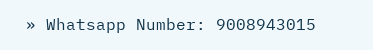» Whatsapp Number: 9008943015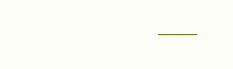___